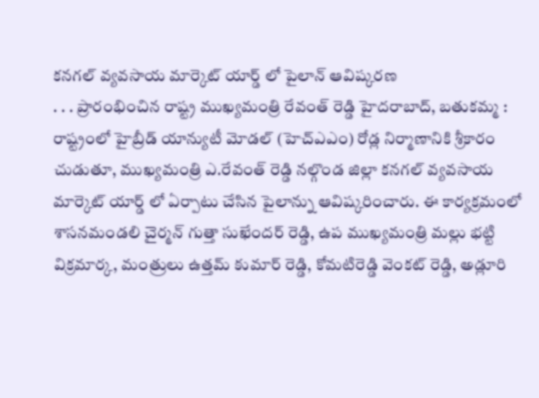కనగల్ వ్యవసాయ మార్కెట్ యార్డ్ లో పైలాన్ ఆవిష్కరణ
. . . ప్రారంభించిన రాష్ట్ర ముఖ్యమంత్రి రేవంత్ రెడ్డి హైదరాబాద్, బతుకమ్మ : రాష్ట్రంలో హైబ్రీడ్ యాన్యుటీ మోడల్ (హెచ్ఎఎం) రోడ్ల నిర్మాణానికి శ్రీకారం చుడుతూ, ముఖ్యమంత్రి ఎ.రేవంత్ రెడ్డి నల్గొండ జిల్లా కనగల్ వ్యవసాయ మార్కెట్ యార్డ్ లో ఏర్పాటు చేసిన పైలాన్ను ఆవిష్కరించారు. ఈ కార్యక్రమంలో శాసనమండలి చైర్మన్ గుత్తా సుఖేందర్ రెడ్డి, ఉప ముఖ్యమంత్రి మల్లు భట్టి విక్రమార్క, మంత్రులు ఉత్తమ్ కుమార్ రెడ్డి, కోమటిరెడ్డి వెంకట్ రెడ్డి, అడ్లూరి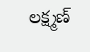లక్ష్మణ్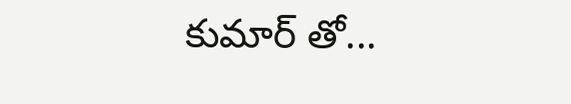కుమార్ తో...